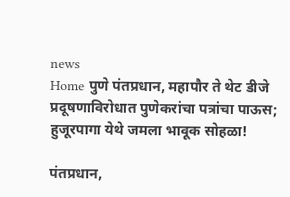news
Home पुणे पंतप्रधान, महापौर ते थेट डीजे प्रदूषणाविरोधात पुणेकरांचा पत्रांचा पाऊस; हुजूरपागा येथे जमला भावूक सोहळा!

पंतप्रधान,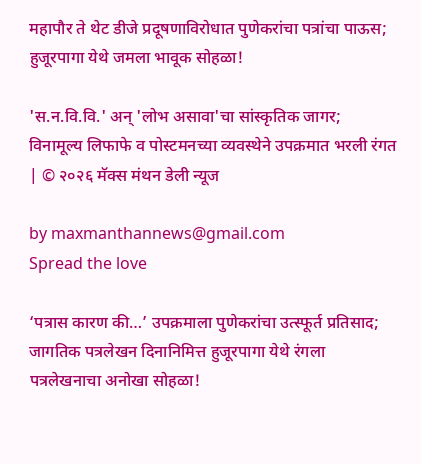महापौर ते थेट डीजे प्रदूषणाविरोधात पुणेकरांचा पत्रांचा पाऊस; हुजूरपागा येथे जमला भावूक सोहळा!

'स.न.वि.वि.' अन् 'लोभ असावा'चा सांस्कृतिक जागर; विनामूल्य लिफाफे व पोस्टमनच्या व्यवस्थेने उपक्रमात भरली रंगत | © २०२६ मॅक्स मंथन डेली न्यूज

by maxmanthannews@gmail.com
Spread the love

‘पत्रास कारण की…’ उपक्रमाला पुणेकरांचा उत्स्फूर्त प्रतिसाद; जागतिक पत्रलेखन दिनानिमित्त हुजूरपागा येथे रंगला पत्रलेखनाचा अनोखा सोहळा!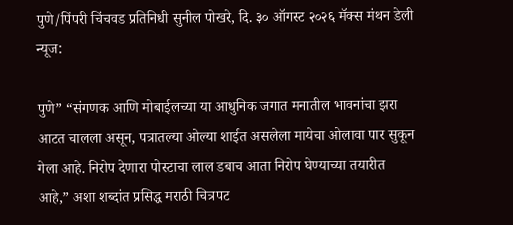पुणे/पिंपरी चिंचवड प्रतिनिधी सुनील पोखरे, दि. ३० ऑगस्ट २०२६ मॅक्स मंथन डेली न्यूज:

पुणे” “संगणक आणि मोबाईलच्या या आधुनिक जगात मनातील भावनांचा झरा आटत चालला असून, पत्रातल्या ओल्या शाईत असलेला मायेचा ओलावा पार सुकून गेला आहे. निरोप देणारा पोस्टाचा लाल डबाच आता निरोप घेण्याच्या तयारीत आहे,” अशा शब्दांत प्रसिद्ध मराठी चित्रपट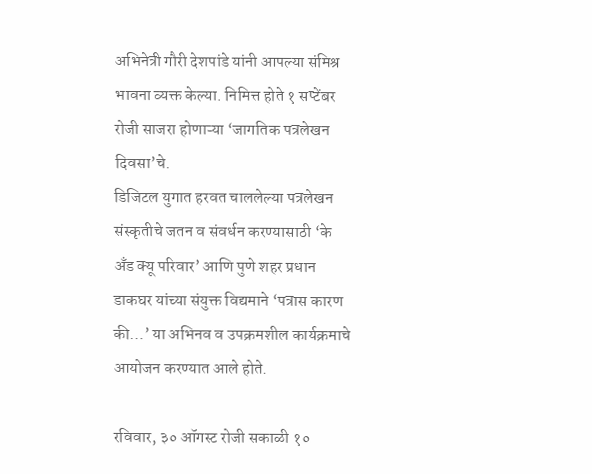अभिनेत्री गौरी देशपांडे यांनी आपल्या संमिश्र भावना व्यक्त केल्या. निमित्त होते १ सप्टेंबर रोजी साजरा होणाऱ्या ‘जागतिक पत्रलेखन दिवसा’चे.
डिजिटल युगात हरवत चाललेल्या पत्रलेखन संस्कृतीचे जतन व संवर्धन करण्यासाठी ‘के अँड क्यू परिवार’ आणि पुणे शहर प्रधान डाकघर यांच्या संयुक्त विद्यमाने ‘पत्रास कारण की…’ या अभिनव व उपक्रमशील कार्यक्रमाचे आयोजन करण्यात आले होते.

रविवार, ३० ऑगस्ट रोजी सकाळी १०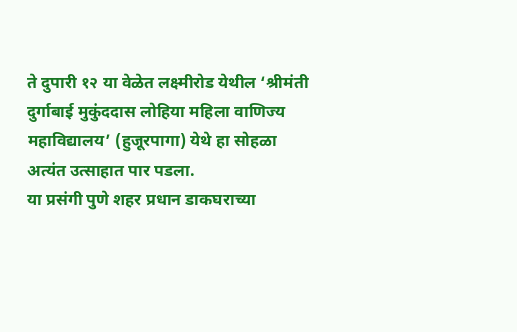ते दुपारी १२ या वेळेत लक्ष्मीरोड येथील ‘श्रीमंती दुर्गाबाई मुकुंददास लोहिया महिला वाणिज्य महाविद्यालय’ (हुजूरपागा) येथे हा सोहळा अत्यंत उत्साहात पार पडला.
या प्रसंगी पुणे शहर प्रधान डाकघराच्या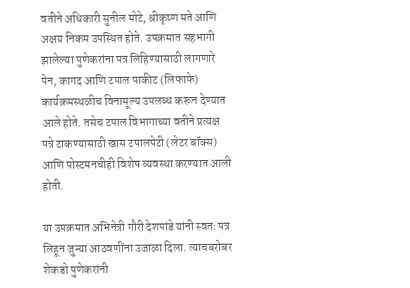वतीने अधिकारी सुनील मोटे, श्रीकृष्ण मते आणि अक्षय निकम उपस्थित होते. उपक्रमात सहभागी झालेल्या पुणेकरांना पत्र लिहिण्यासाठी लागणारे पेन, कागद आणि टपाल पाकीट (लिफाफे) कार्यक्रमस्थळीच विनामूल्य उपलब्ध करून देण्यात आले होते. तसेच टपाल विभागाच्या वतीने प्रत्यक्ष पत्रे टाकण्यासाठी खास टपालपेटी (लेटर बॉक्स) आणि पोस्टमनचीही विशेष व्यवस्था करण्यात आली होती.

या उपक्रमात अभिनेत्री गौरी देशपांडे यांनी स्वतः पत्र लिहून जुन्या आठवणींना उजाळा दिला. त्याचबरोबर शेकडो पुणेकरांनी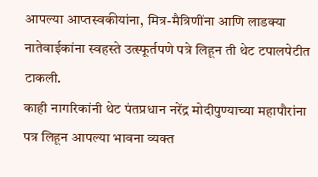आपल्या आप्तस्वकीयांना, मित्र-मैत्रिणींना आणि लाडक्या नातेवाईकांना स्वहस्ते उत्स्फूर्तपणे पत्रे लिहून ती थेट टपालपेटीत टाकली.
काही नागरिकांनी थेट पंतप्रधान नरेंद्र मोदीपुण्याच्या महापौरांना पत्र लिहून आपल्या भावना व्यक्त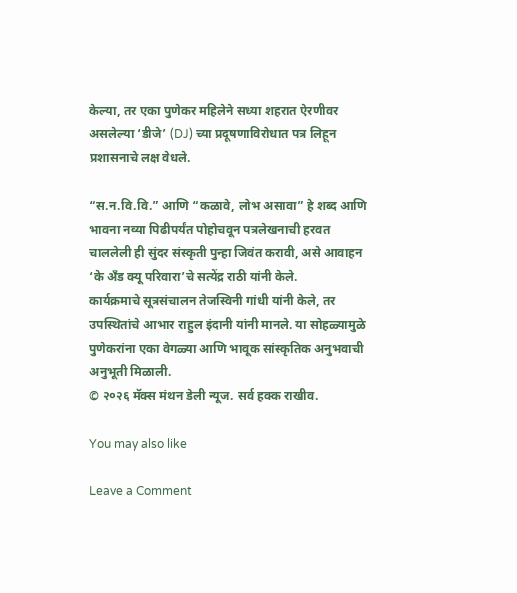केल्या, तर एका पुणेकर महिलेने सध्या शहरात ऐरणीवर असलेल्या ‘डीजे’ (DJ) च्या प्रदूषणाविरोधात पत्र लिहून प्रशासनाचे लक्ष वेधले.

“स.न.वि.वि.” आणि “कळावे, लोभ असावा” हे शब्द आणि भावना नव्या पिढीपर्यंत पोहोचवून पत्रलेखनाची हरवत चाललेली ही सुंदर संस्कृती पुन्हा जिवंत करावी, असे आवाहन ‘के अँड क्यू परिवारा’चे सत्येंद्र राठी यांनी केले.
कार्यक्रमाचे सूत्रसंचालन तेजस्विनी गांधी यांनी केले, तर उपस्थितांचे आभार राहुल इंदानी यांनी मानले. या सोहळ्यामुळे पुणेकरांना एका वेगळ्या आणि भावूक सांस्कृतिक अनुभवाची अनुभूती मिळाली.
© २०२६ मॅक्स मंथन डेली न्यूज. सर्व हक्क राखीव.

You may also like

Leave a Comment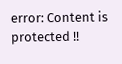error: Content is protected !!